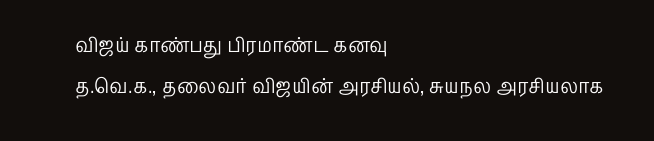விஜய் காண்பது பிரமாண்ட கனவு
த.வெ.க., தலைவர் விஜயின் அரசியல், சுயநல அரசியலாக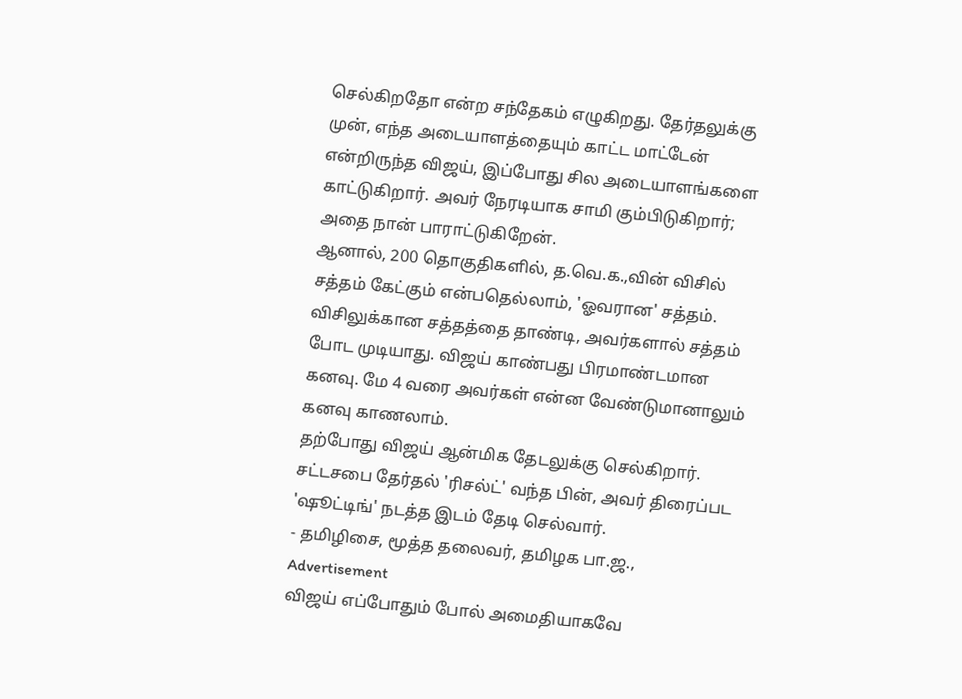செல்கிறதோ என்ற சந்தேகம் எழுகிறது. தேர்தலுக்கு முன், எந்த அடையாளத்தையும் காட்ட மாட்டேன் என்றிருந்த விஜய், இப்போது சில அடையாளங்களை காட்டுகிறார். அவர் நேரடியாக சாமி கும்பிடுகிறார்; அதை நான் பாராட்டுகிறேன்.
ஆனால், 200 தொகுதிகளில், த.வெ.க.,வின் விசில் சத்தம் கேட்கும் என்பதெல்லாம், 'ஓவரான' சத்தம். விசிலுக்கான சத்தத்தை தாண்டி, அவர்களால் சத்தம் போட முடியாது. விஜய் காண்பது பிரமாண்டமான கனவு. மே 4 வரை அவர்கள் என்ன வேண்டுமானாலும் கனவு காணலாம்.
தற்போது விஜய் ஆன்மிக தேடலுக்கு செல்கிறார். சட்டசபை தேர்தல் 'ரிசல்ட்' வந்த பின், அவர் திரைப்பட 'ஷூட்டிங்' நடத்த இடம் தேடி செல்வார்.
- தமிழிசை, மூத்த தலைவர், தமிழக பா.ஜ.,
Advertisement
விஜய் எப்போதும் போல் அமைதியாகவே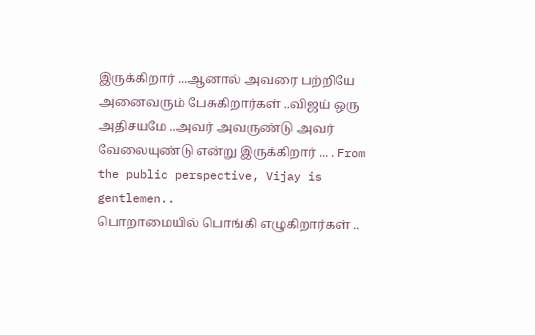இருக்கிறார் ...ஆனால் அவரை பற்றியே அனைவரும் பேசுகிறார்கள் ..விஜய் ஒரு அதிசயமே ..அவர் அவருண்டு அவர் வேலையுண்டு என்று இருக்கிறார் ... . From the public perspective, Vijay is gentlemen..
பொறாமையில் பொங்கி எழுகிறார்கள் ..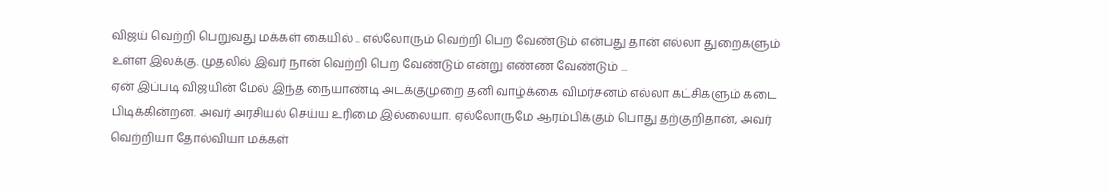விஜய் வெற்றி பெறுவது மக்கள் கையில் .. எல்லோரும் வெற்றி பெற வேண்டும் என்பது தான் எல்லா துறைகளும் உள்ள இலக்கு. முதலில் இவர் நான் வெற்றி பெற வேண்டும் என்று எண்ண வேண்டும் ...
ஏன் இப்படி விஜயின் மேல் இந்த நையாண்டி அடக்குமுறை தனி வாழ்க்கை விமர்சனம் எல்லா கட்சிகளும் கடை பிடிக்கின்றன. அவர் அரசியல் செய்ய உரிமை இல்லையா. ஏல்லோருமே ஆரம்பிக்கும் பொது தற்குறிதான், அவர் வெற்றியா தோல்வியா மக்கள்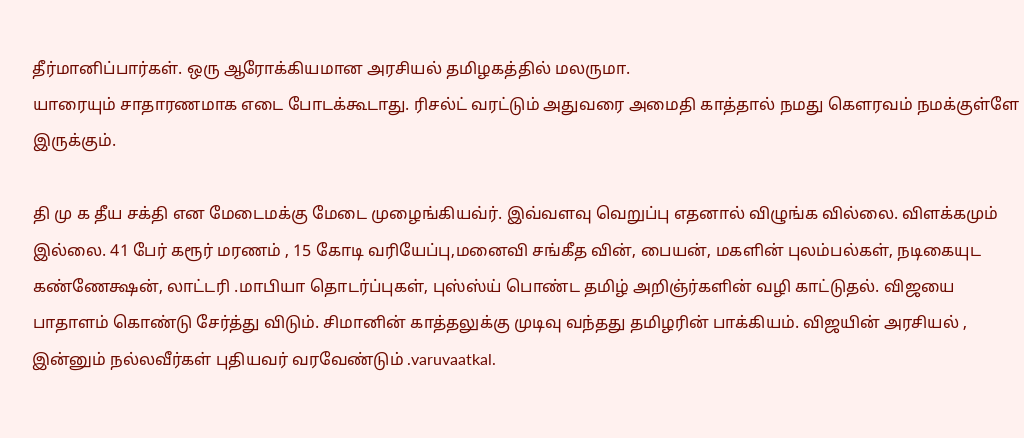தீர்மானிப்பார்கள். ஒரு ஆரோக்கியமான அரசியல் தமிழகத்தில் மலருமா.
யாரையும் சாதாரணமாக எடை போடக்கூடாது. ரிசல்ட் வரட்டும் அதுவரை அமைதி காத்தால் நமது கௌரவம் நமக்குள்ளே இருக்கும்.

தி மு க தீய சக்தி என மேடைமக்கு மேடை முழைங்கியவ்ர். இவ்வளவு வெறுப்பு எதனால் விழுங்க வில்லை. விளக்கமும் இல்லை. 41 பேர் கரூர் மரணம் , 15 கோடி வரியேப்பு,மனைவி சங்கீத வின், பையன், மகளின் புலம்பல்கள், நடிகையுட கண்ணேக்ஷன், லாட்டரி .மாபியா தொடர்ப்புகள், புஸ்ஸ்ய் பொண்ட தமிழ் அறிஞ்ர்களின் வழி காட்டுதல். விஜயை பாதாளம் கொண்டு சேர்த்து விடும். சிமானின் காத்தலுக்கு முடிவு வந்தது தமிழரின் பாக்கியம். விஜயின் அரசியல் , இன்னும் நல்லவீர்கள் புதியவர் வரவேண்டும் .varuvaatkal.